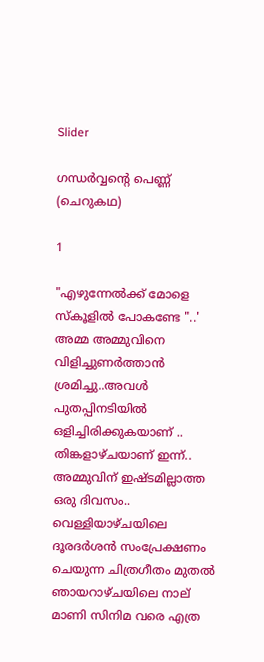Slider

ഗന്ധർവ്വന്റെ പെണ്ണ് (ചെറുകഥ)

1

"എഴുന്നേൽക്ക് മോളെ സ്കൂളിൽ പോകണ്ടേ "..'
അമ്മ അമ്മുവിനെ വിളിച്ചുണർത്താൻ ശ്രമിച്ചു..അവൾ പുതപ്പിനടിയിൽ ഒളിച്ചിരിക്കുകയാണ് ..
തിങ്കളാഴ്ചയാണ് ഇന്ന്..
അമ്മുവിന് ഇഷ്ടമില്ലാത്ത ഒരു ദിവസം..
വെള്ളിയാഴ്ചയിലെ ദൂരദർശൻ സംപ്രേക്ഷണം ചെയുന്ന ചിത്രഗീതം മുതൽ ഞായറാഴ്ചയിലെ നാല് മാണി സിനിമ വരെ എത്ര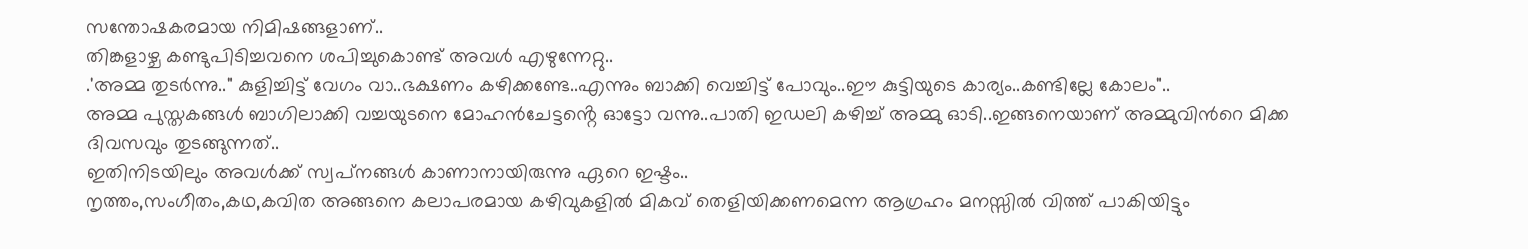സന്തോഷകരമായ നിമിഷങ്ങളാണ്..
തിങ്കളാഴ്ച കണ്ടുപിടിച്ചവനെ ശപിച്ചുകൊണ്ട് അവൾ എഴുന്നേറ്റു..
.'അമ്മ തുടർന്നു.." കുളിച്ചിട്ട് വേഗം വാ..ഭക്ഷണം കഴിക്കണ്ടേ..എന്നും ബാക്കി വെച്ചിട്ട് പോവും..ഈ കുട്ടിയുടെ കാര്യം..കണ്ടില്ലേ കോലം"..
അമ്മ പുസ്തകങ്ങൾ ബാഗിലാക്കി വച്ചയുടനെ മോഹൻചേട്ടൻ്റെ ഓട്ടോ വന്നു..പാതി ഇഡലി കഴിച്ച് അമ്മു ഓടി..ഇങ്ങനെയാണ് അമ്മുവിൻറെ മിക്ക ദിവസവും തുടങ്ങുന്നത്..
ഇതിനിടയിലും അവൾക്ക് സ്വപ്‌നങ്ങൾ കാണാനായിരുന്നു ഏറെ ഇഷ്ടം..
നൃത്തം,സംഗീതം,കഥ,കവിത അങ്ങനെ കലാപരമായ കഴിവുകളിൽ മികവ് തെളിയിക്കണമെന്ന ആഗ്രഹം മനസ്സിൽ വിത്ത് പാകിയിട്ടും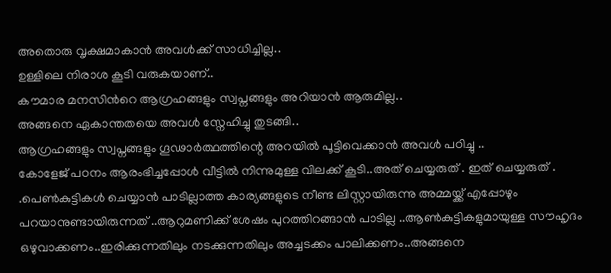അതൊരു വൃക്ഷമാകാൻ അവൾക്ക് സാധിച്ചില്ല..
ഉള്ളിലെ നിരാശ കൂടി വരുകയാണ്..
കൗമാര മനസിൻറെ ആഗ്രഹങ്ങളും സ്വപ്നങ്ങളും അറിയാൻ ആരുമില്ല..
അങ്ങനെ ഏകാന്തതയെ അവൾ സ്നേഹിച്ചു തുടങ്ങി..
ആഗ്രഹങ്ങളും സ്വപ്നങ്ങളും ഗൂഢാർത്ഥത്തിന്റെ അറയിൽ പൂട്ടിവെക്കാൻ അവൾ പഠിച്ചു ..
കോളേജ് പഠനം ആരംഭിച്ചപ്പോൾ വീട്ടിൽ നിന്നുമുള്ള വിലക്ക് കൂടി..അത് ചെയ്യരുത് . ഇത് ചെയ്യരുത് .
.പെൺകുട്ടികൾ ചെയ്യാൻ പാടില്ലാത്ത കാര്യങ്ങളുടെ നീണ്ട ലിസ്റ്റായിരുന്നു അമ്മയ്ക്ക് എപ്പോഴും പറയാനുണ്ടായിരുന്നത് ..ആറുമണിക്ക് ശേഷം പുറത്തിറങ്ങാൻ പാടില്ല ..ആൺകുട്ടികളുമായുള്ള സൗഹൃദം ഒഴുവാക്കണം..ഇരിക്കുന്നതിലും നടക്കുന്നതിലും അച്ചടക്കം പാലിക്കണം..അങ്ങനെ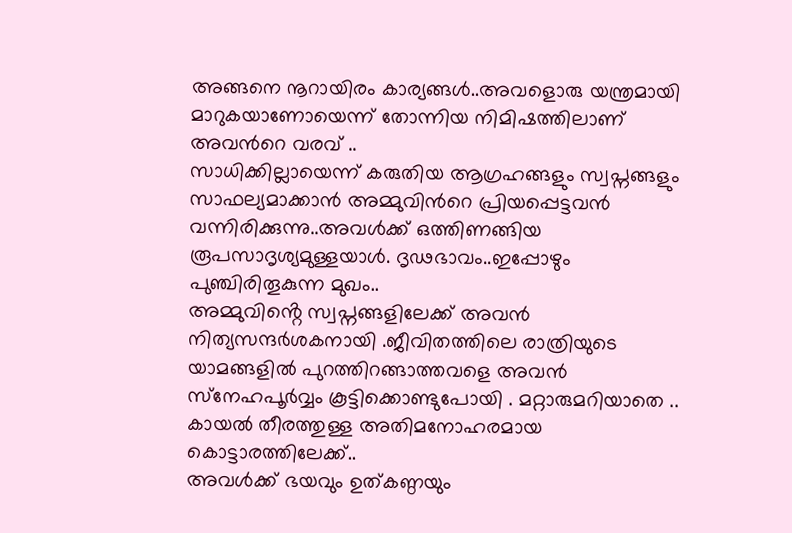അങ്ങനെ നൂറായിരം കാര്യങ്ങൾ..അവളൊരു യന്ത്രമായി മാറുകയാണോയെന്ന് തോന്നിയ നിമിഷത്തിലാണ് അവൻറെ വരവ് ..
സാധിക്കില്ലായെന്ന് കരുതിയ ആഗ്രഹങ്ങളും സ്വപ്നങ്ങളും സാഫല്യമാക്കാൻ അമ്മുവിൻറെ പ്രിയപ്പെട്ടവൻ വന്നിരിക്കുന്നു..അവൾക്ക് ഒത്തിണങ്ങിയ രൂപസാദൃശ്യമുള്ളയാൾ. ദൃഢഭാവം..ഇപ്പോഴും പുഞ്ചിരിതൂകുന്ന മുഖം..
അമ്മുവിൻ്റെ സ്വപ്നങ്ങളിലേക്ക് അവൻ നിത്യസന്ദർശകനായി .ജീവിതത്തിലെ രാത്രിയുടെ യാമങ്ങളിൽ പുറത്തിറങ്ങാത്തവളെ അവൻ സ്‌നേഹപൂർവ്വം കൂട്ടിക്കൊണ്ടുപോയി . മറ്റാരുമറിയാതെ ..
കായൽ തീരത്തുള്ള അതിമനോഹരമായ കൊട്ടാരത്തിലേക്ക്..
അവൾക്ക് ഭയവും ഉത്കണ്ഠയും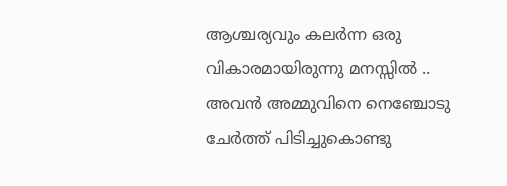ആശ്ചര്യവും കലർന്ന ഒരു വികാരമായിരുന്നു മനസ്സിൽ ..
അവൻ അമ്മുവിനെ നെഞ്ചോടു ചേർത്ത് പിടിച്ചുകൊണ്ടു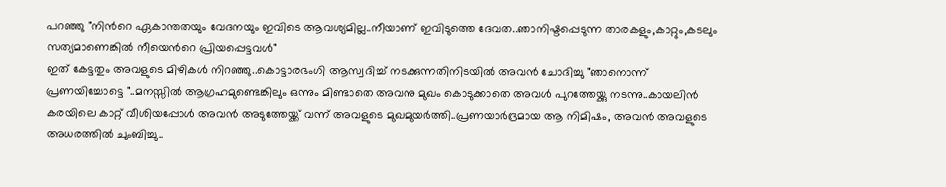പറഞ്ഞു "നിൻറെ ഏകാന്തതയും വേദനയും ഇവിടെ ആവശ്യമില്ല..നീയാണ് ഇവിടുത്തെ ദേവത..ഞാനിഷ്ടപ്പെടുന്ന താരകളും,കാറ്റും,കടലും സത്യമാണെങ്കിൽ നീയെൻറെ പ്രിയപ്പെട്ടവൾ"
ഇത് കേട്ടതും അവളുടെ മിഴികൾ നിറഞ്ഞു..കൊട്ടാരഭംഗി ആസ്വദിച്ച് നടക്കുന്നതിനിടയിൽ അവൻ ചോദിച്ചു "ഞാനൊന്ന് പ്രണയിച്ചോട്ടെ "..മനസ്സിൽ ആഗ്രഹമുണ്ടെങ്കിലും ഒന്നും മിണ്ടാതെ അവനു മുഖം കൊടുക്കാതെ അവൾ പുറത്തേയ്ക്കു നടന്നു..കായലിൻ കരയിലെ കാറ്റ് വീശിയപ്പോൾ അവൻ അടുത്തേയ്ക്ക് വന്ന് അവളുടെ മുഖമുയർത്തി..പ്രണയാർദ്രമായ ആ നിമിഷം, അവൻ അവളുടെ അധരത്തിൽ ചുംബിച്ചു..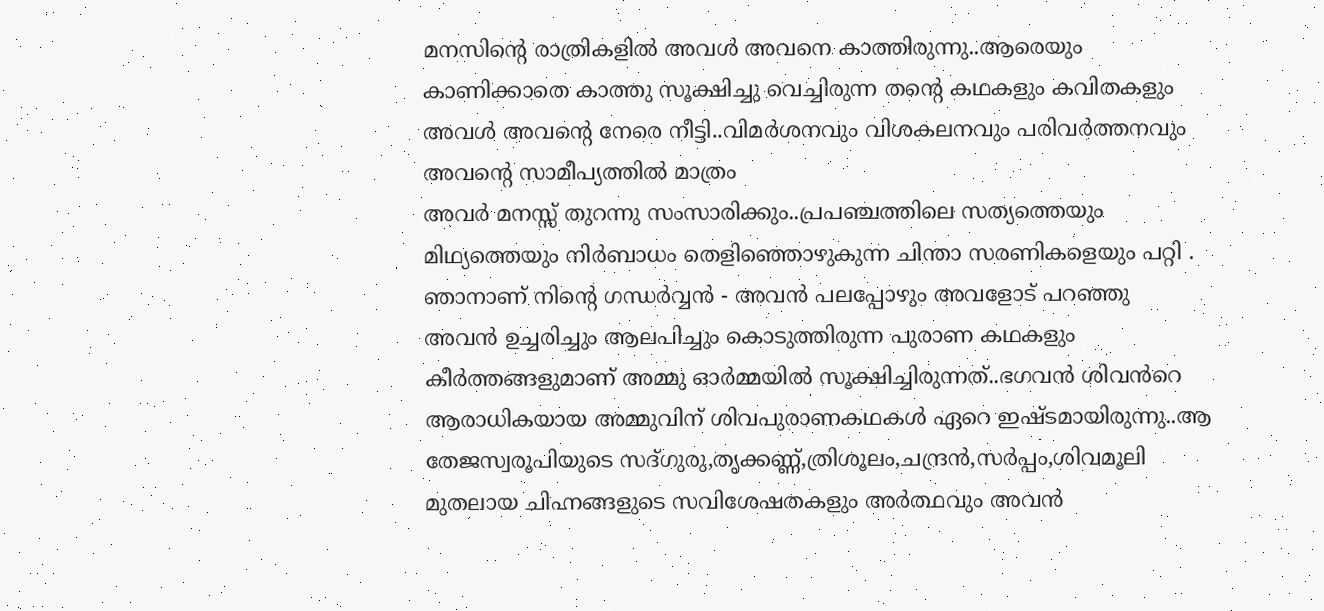മനസിന്റെ രാത്രികളിൽ അവൾ അവനെ കാത്തിരുന്നു..ആരെയും കാണിക്കാതെ കാത്തു സൂക്ഷിച്ചു വെച്ചിരുന്ന തന്റെ കഥകളും കവിതകളും അവൾ അവന്റെ നേരെ നീട്ടി..വിമർശനവും വിശകലനവും പരിവർത്തനവും അവൻ്റെ സാമീപ്യത്തിൽ മാത്രം
അവർ മനസ്സ് തുറന്നു സംസാരിക്കും..പ്രപഞ്ചത്തിലെ സത്യത്തെയും മിഥ്യത്തെയും നിര്‍ബാധം തെളിഞ്ഞൊഴുകുന്ന ചിന്താ സരണികളെയും പറ്റി .
ഞാനാണ് നിൻ്റെ ഗന്ധർവ്വൻ - അവൻ പലപ്പോഴും അവളോട് പറഞ്ഞു
അവൻ ഉച്ചരിച്ചും ആലപിച്ചും കൊടുത്തിരുന്ന പുരാണ കഥകളും കീർത്തങ്ങളുമാണ് അമ്മു ഓർമ്മയിൽ സൂക്ഷിച്ചിരുന്നത്..ഭഗവൻ ശിവൻറെ ആരാധികയായ അമ്മുവിന് ശിവപുരാണകഥകൾ ഏറെ ഇഷ്ടമായിരുന്നു..ആ തേജസ്വരൂപിയുടെ സദ്ഗുരു,തൃക്കണ്ണ്,ത്രിശൂലം,ചന്ദ്രൻ,സർപ്പം,ശിവമൂലി മുതലായ ചിഹ്നങ്ങളുടെ സവിശേഷതകളും അർത്ഥവും അവൻ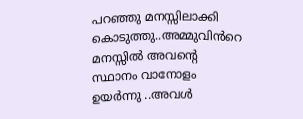പറഞ്ഞു മനസ്സിലാക്കി കൊടുത്തു..അമ്മുവിൻറെ മനസ്സിൽ അവൻ്റെ സ്ഥാനം വാനോളം ഉയർന്നു ..അവൾ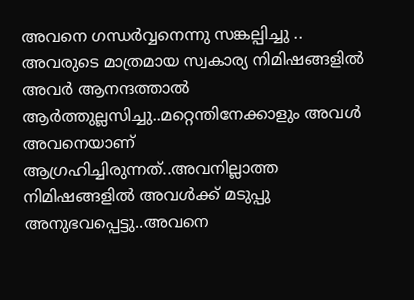അവനെ ഗന്ധർവ്വനെന്നു സങ്കല്പിച്ചു ..
അവരുടെ മാത്രമായ സ്വകാര്യ നിമിഷങ്ങളിൽ അവർ ആനന്ദത്താൽ ആർത്തുല്ലസിച്ചു..മറ്റെന്തിനേക്കാളും അവൾ അവനെയാണ് ആഗ്രഹിച്ചിരുന്നത്..അവനില്ലാത്ത നിമിഷങ്ങളിൽ അവൾക്ക് മടുപ്പു അനുഭവപ്പെട്ടു..അവനെ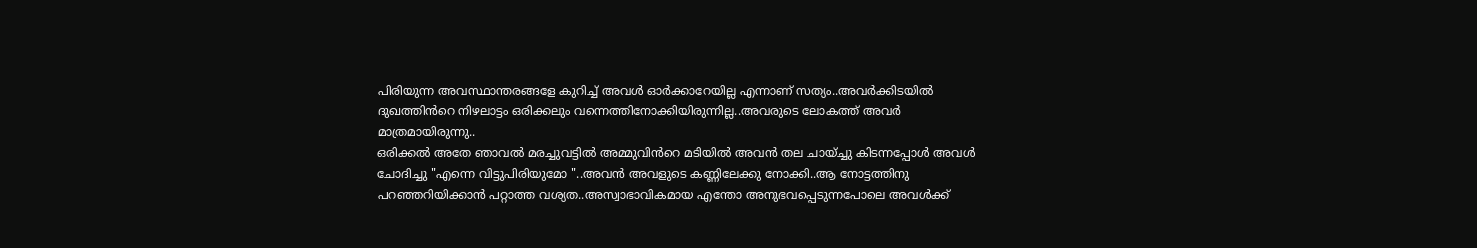പിരിയുന്ന അവസ്ഥാന്തരങ്ങളേ കുറിച്ച് അവൾ ഓർക്കാറേയില്ല എന്നാണ് സത്യം..അവർക്കിടയിൽ ദുഖത്തിൻറെ നിഴലാട്ടം ഒരിക്കലും വന്നെത്തിനോക്കിയിരുന്നില്ല..അവരുടെ ലോകത്ത് അവർ മാത്രമായിരുന്നു..
ഒരിക്കൽ അതേ ഞാവൽ മരച്ചുവട്ടിൽ അമ്മുവിൻറെ മടിയിൽ അവൻ തല ചായ്ച്ചു കിടന്നപ്പോൾ അവൾ ചോദിച്ചു "എന്നെ വിട്ടുപിരിയുമോ "..അവൻ അവളുടെ കണ്ണിലേക്കു നോക്കി..ആ നോട്ടത്തിനു പറഞ്ഞറിയിക്കാൻ പറ്റാത്ത വശ്യത..അസ്വാഭാവികമായ എന്തോ അനുഭവപ്പെടുന്നപോലെ അവൾക്ക്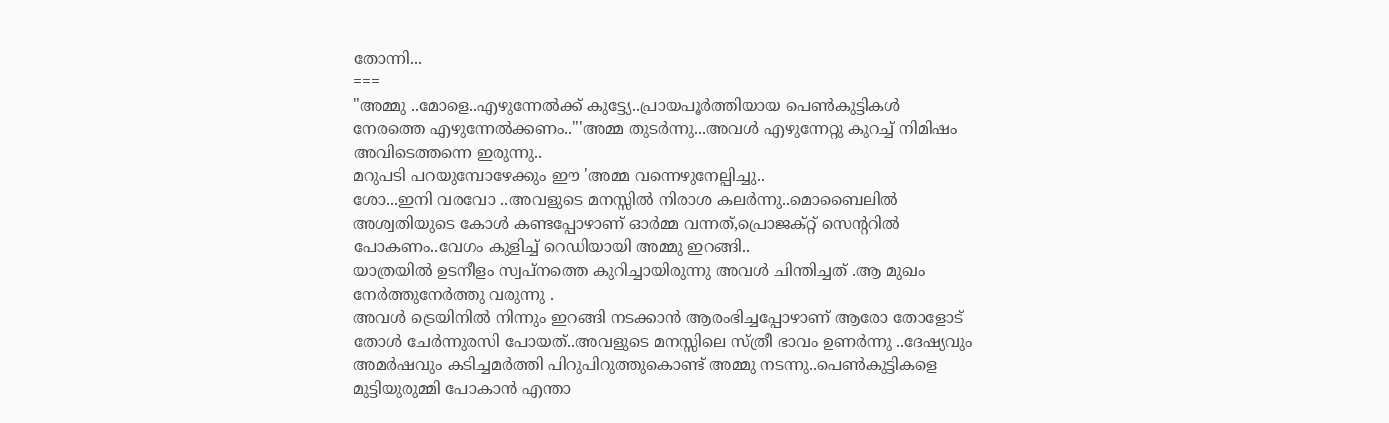തോന്നി...
===
"അമ്മു ..മോളെ..എഴുന്നേൽക്ക് കുട്ട്യേ..പ്രായപൂർത്തിയായ പെൺകുട്ടികൾ
നേരത്തെ എഴുന്നേൽക്കണം.."'അമ്മ തുടർന്നു...അവൾ എഴുന്നേറ്റു കുറച്ച് നിമിഷം അവിടെത്തന്നെ ഇരുന്നു..
മറുപടി പറയുമ്പോഴേക്കും ഈ 'അമ്മ വന്നെഴുനേല്പിച്ചു..
ശോ...ഇനി വരവോ ..അവളുടെ മനസ്സിൽ നിരാശ കലർന്നു..മൊബൈലിൽ അശ്വതിയുടെ കോൾ കണ്ടപ്പോഴാണ് ഓർമ്മ വന്നത്,പ്രൊജക്റ്റ് സെന്ററിൽ പോകണം..വേഗം കുളിച്ച് റെഡിയായി അമ്മു ഇറങ്ങി..
യാത്രയിൽ ഉടനീളം സ്വപ്നത്തെ കുറിച്ചായിരുന്നു അവൾ ചിന്തിച്ചത് .ആ മുഖം നേർത്തുനേർത്തു വരുന്നു .
അവൾ ട്രെയിനിൽ നിന്നും ഇറങ്ങി നടക്കാൻ ആരംഭിച്ചപ്പോഴാണ് ആരോ തോളോട് തോൾ ചേർന്നുരസി പോയത്..അവളുടെ മനസ്സിലെ സ്ത്രീ ഭാവം ഉണർന്നു ..ദേഷ്യവും അമർഷവും കടിച്ചമർത്തി പിറുപിറുത്തുകൊണ്ട് അമ്മു നടന്നു..പെൺകുട്ടികളെ മുട്ടിയുരുമ്മി പോകാൻ എന്താ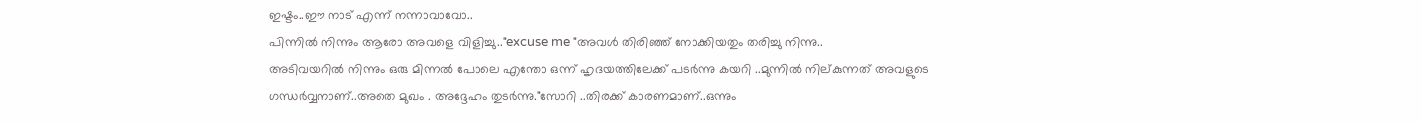ഇഷ്ടം..ഈ നാട് എന്ന് നന്നാവാവോ..
പിന്നിൽ നിന്നും ആരോ അവളെ വിളിച്ചു.."excuse me "അവൾ തിരിഞ്ഞ് നോക്കിയതും തരിച്ചു നിന്നു..
അടിവയറിൽ നിന്നും ഒരു മിന്നൽ പോലെ എന്തോ ഒന്ന് ഹൃദയത്തിലേക്ക് പടർന്നു കയറി ..മുന്നിൽ നില്കുന്നത് അവളുടെ ഗന്ധർവ്വനാണ്..അതെ മുഖം . അദ്ദേഹം തുടർന്നു."സോറി ..തിരക്ക് കാരണമാണ്..ഒന്നും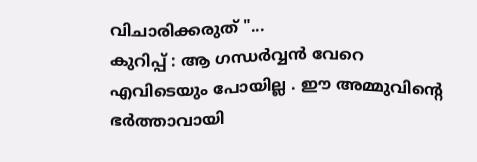വിചാരിക്കരുത് "...
കുറിപ്പ് : ആ ഗന്ധർവ്വൻ വേറെ എവിടെയും പോയില്ല . ഈ അമ്മുവിൻ്റെ ഭർത്താവായി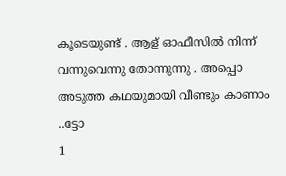കൂടെയുണ്ട് . ആള് ഓഫീസിൽ നിന്ന് വന്നുവെന്നു തോന്നുന്നു . അപ്പൊ അടുത്ത കഥയുമായി വീണ്ടും കാണാം ..ട്ടോ
1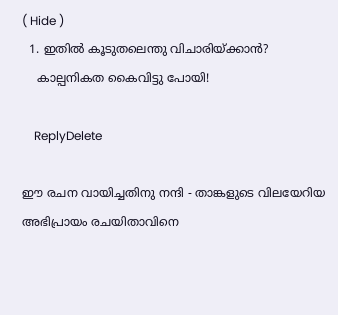( Hide )
  1. ഇതിൽ കൂടുതലെന്തു വിചാരിയ്ക്കാൻ?
    കാല്പനികത കൈവിട്ടു പോയി!

    ReplyDelete

ഈ രചന വായിച്ചതിനു നന്ദി - താങ്കളുടെ വിലയേറിയ അഭിപ്രായം രചയിതാവിനെ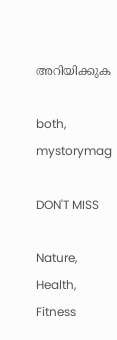അറിയിക്കുക

both, mystorymag

DON'T MISS

Nature, Health, Fitness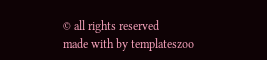© all rights reserved
made with by templateszoo